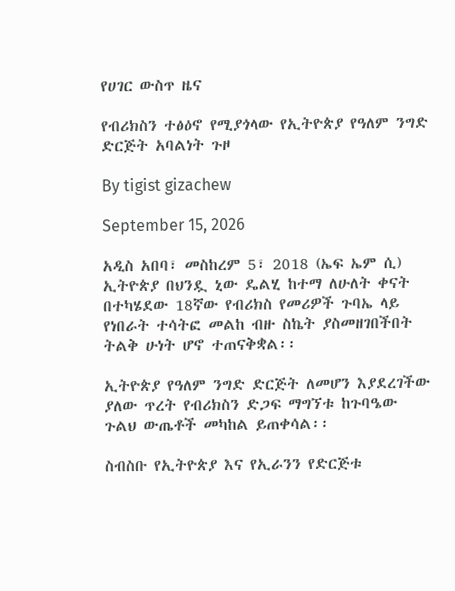የሀገር ውስጥ ዜና

የብሪክስን ተፅዕኖ የሚያጎላው የኢትዮጵያ የዓለም ንግድ ድርጅት አባልነት ጉዞ

By tigist gizachew

September 15, 2026

አዲስ አበባ፣ መስከረም 5፣ 2018 (ኤፍ ኤም ሲ) ኢትዮጵያ በህንዷ ኒው ዴልሂ ከተማ ለሁለት ቀናት በተካሄደው 18ኛው የብሪክስ የመሪዎች ጉባኤ ላይ የነበራት ተሳትፎ መልከ ብዙ ስኬት ያስመዘገበችበት ትልቅ ሁነት ሆኖ ተጠናቅቋል፡፡

ኢትዮጵያ የዓለም ንግድ ድርጅት ለመሆን እያደረገችው ያለው ጥረት የብሪክስን ድጋፍ ማግኘቱ ከጉባዔው ጉልህ ውጤቶች መካከል ይጠቀሳል፡፡

ስብስቡ የኢትዮጵያ እና የኢራንን የድርጅቱ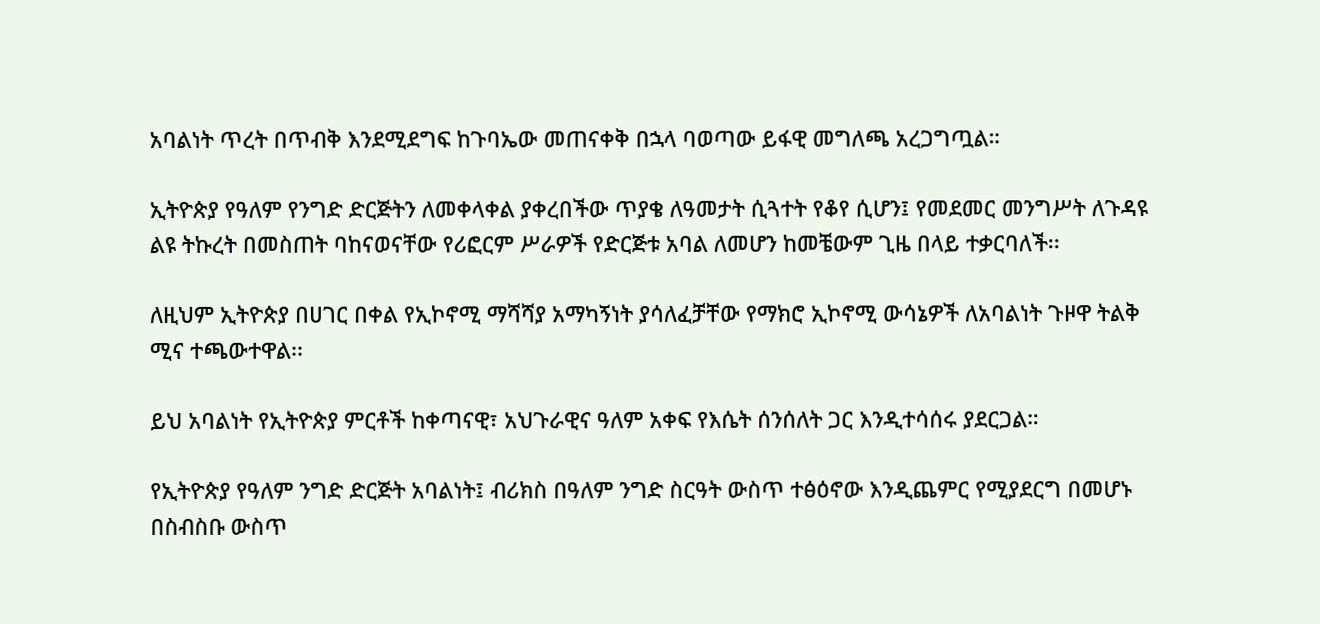አባልነት ጥረት በጥብቅ እንደሚደግፍ ከጉባኤው መጠናቀቅ በኋላ ባወጣው ይፋዊ መግለጫ አረጋግጧል።

ኢትዮጵያ የዓለም የንግድ ድርጅትን ለመቀላቀል ያቀረበችው ጥያቄ ለዓመታት ሲጓተት የቆየ ሲሆን፤ የመደመር መንግሥት ለጉዳዩ ልዩ ትኩረት በመስጠት ባከናወናቸው የሪፎርም ሥራዎች የድርጅቱ አባል ለመሆን ከመቼውም ጊዜ በላይ ተቃርባለች፡፡

ለዚህም ኢትዮጵያ በሀገር በቀል የኢኮኖሚ ማሻሻያ አማካኝነት ያሳለፈቻቸው የማክሮ ኢኮኖሚ ውሳኔዎች ለአባልነት ጉዞዋ ትልቅ ሚና ተጫውተዋል፡፡

ይህ አባልነት የኢትዮጵያ ምርቶች ከቀጣናዊ፣ አህጉራዊና ዓለም አቀፍ የእሴት ሰንሰለት ጋር እንዲተሳሰሩ ያደርጋል።

የኢትዮጵያ የዓለም ንግድ ድርጅት አባልነት፤ ብሪክስ በዓለም ንግድ ስርዓት ውስጥ ተፅዕኖው እንዲጨምር የሚያደርግ በመሆኑ በስብስቡ ውስጥ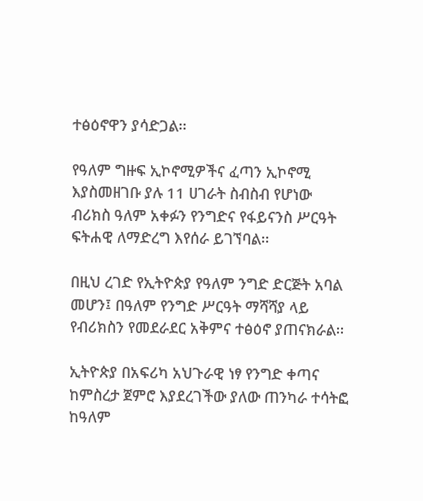ተፅዕኖዋን ያሳድጋል፡፡

የዓለም ግዙፍ ኢኮኖሚዎችና ፈጣን ኢኮኖሚ እያስመዘገቡ ያሉ 11 ሀገራት ስብስብ የሆነው ብሪክስ ዓለም አቀፉን የንግድና የፋይናንስ ሥርዓት ፍትሐዊ ለማድረግ እየሰራ ይገኘባል፡፡

በዚህ ረገድ የኢትዮጵያ የዓለም ንግድ ድርጅት አባል መሆን፤ በዓለም የንግድ ሥርዓት ማሻሻያ ላይ የብሪክስን የመደራደር አቅምና ተፅዕኖ ያጠናክራል፡፡

ኢትዮጵያ በአፍሪካ አህጉራዊ ነፃ የንግድ ቀጣና ከምስረታ ጀምሮ እያደረገችው ያለው ጠንካራ ተሳትፎ ከዓለም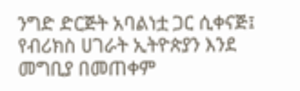ንግድ ድርጅት አባልነቷ ጋር ሲቀናጅ፤ የብሪክስ ሀገራት ኢትዮጵያን እንደ መግቢያ በመጠቀም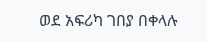ወደ አፍሪካ ገበያ በቀላሉ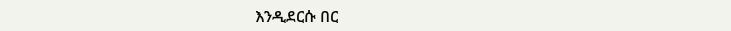እንዲደርሱ በር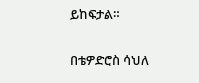ይከፍታል።

በቴዎድሮስ ሳህለ